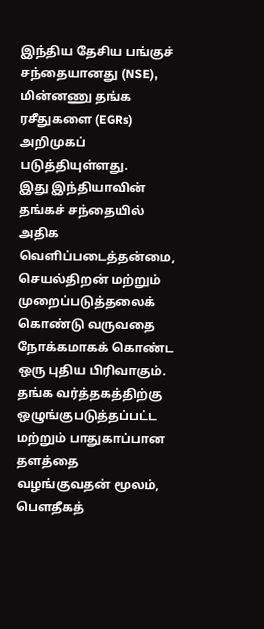இந்திய தேசிய பங்குச் சந்தையானது (NSE), மின்னணு தங்க ரசீதுகளை (EGRs) அறிமுகப் படுத்தியுள்ளது.
இது இந்தியாவின் தங்கச் சந்தையில் அதிக வெளிப்படைத்தன்மை, செயல்திறன் மற்றும் முறைப்படுத்தலைக் கொண்டு வருவதை நோக்கமாகக் கொண்ட ஒரு புதிய பிரிவாகும்.
தங்க வர்த்தகத்திற்கு ஒழுங்குபடுத்தப்பட்ட மற்றும் பாதுகாப்பான தளத்தை வழங்குவதன் மூலம், பௌதீகத்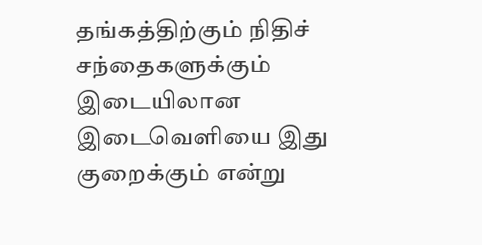தங்கத்திற்கும் நிதிச் சந்தைகளுக்கும் இடையிலான இடைவெளியை இது குறைக்கும் என்று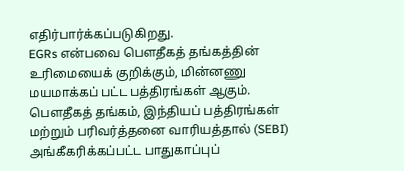எதிர்பார்க்கப்படுகிறது.
EGRs என்பவை பௌதீகத் தங்கத்தின் உரிமையைக் குறிக்கும், மின்னணு மயமாக்கப் பட்ட பத்திரங்கள் ஆகும்.
பௌதீகத் தங்கம், இந்தியப் பத்திரங்கள் மற்றும் பரிவர்த்தனை வாரியத்தால் (SEBI) அங்கீகரிக்கப்பட்ட பாதுகாப்புப்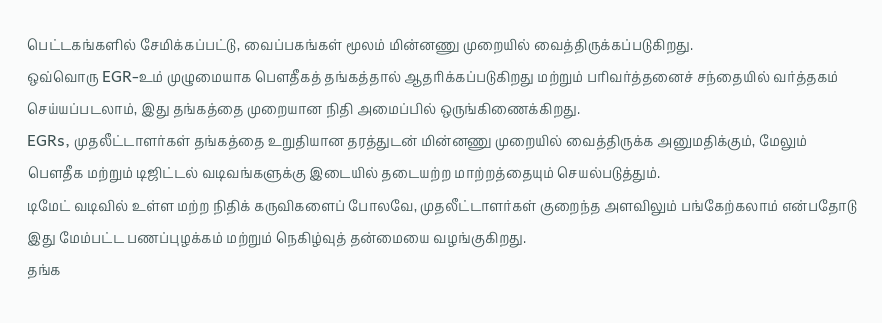பெட்டகங்களில் சேமிக்கப்பட்டு, வைப்பகங்கள் மூலம் மின்னணு முறையில் வைத்திருக்கப்படுகிறது.
ஒவ்வொரு EGR-உம் முழுமையாக பௌதீகத் தங்கத்தால் ஆதரிக்கப்படுகிறது மற்றும் பரிவர்த்தனைச் சந்தையில் வர்த்தகம் செய்யப்படலாம், இது தங்கத்தை முறையான நிதி அமைப்பில் ஒருங்கிணைக்கிறது.
EGRs, முதலீட்டாளர்கள் தங்கத்தை உறுதியான தரத்துடன் மின்னணு முறையில் வைத்திருக்க அனுமதிக்கும், மேலும் பௌதீக மற்றும் டிஜிட்டல் வடிவங்களுக்கு இடையில் தடையற்ற மாற்றத்தையும் செயல்படுத்தும்.
டிமேட் வடிவில் உள்ள மற்ற நிதிக் கருவிகளைப் போலவே, முதலீட்டாளர்கள் குறைந்த அளவிலும் பங்கேற்கலாம் என்பதோடு இது மேம்பட்ட பணப்புழக்கம் மற்றும் நெகிழ்வுத் தன்மையை வழங்குகிறது.
தங்க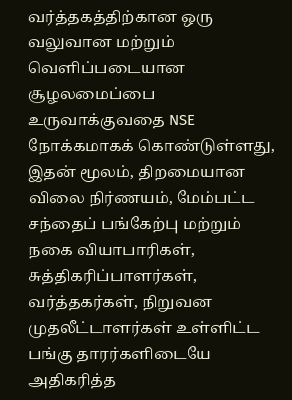வர்த்தகத்திற்கான ஒரு வலுவான மற்றும் வெளிப்படையான சூழலமைப்பை உருவாக்குவதை NSE நோக்கமாகக் கொண்டுள்ளது, இதன் மூலம், திறமையான விலை நிர்ணயம், மேம்பட்ட சந்தைப் பங்கேற்பு மற்றும் நகை வியாபாரிகள், சுத்திகரிப்பாளர்கள், வர்த்தகர்கள், நிறுவன முதலீட்டாளர்கள் உள்ளிட்ட பங்கு தாரர்களிடையே அதிகரித்த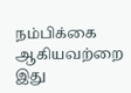நம்பிக்கை ஆகியவற்றை இது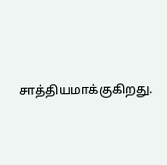சாத்தியமாக்குகிறது.